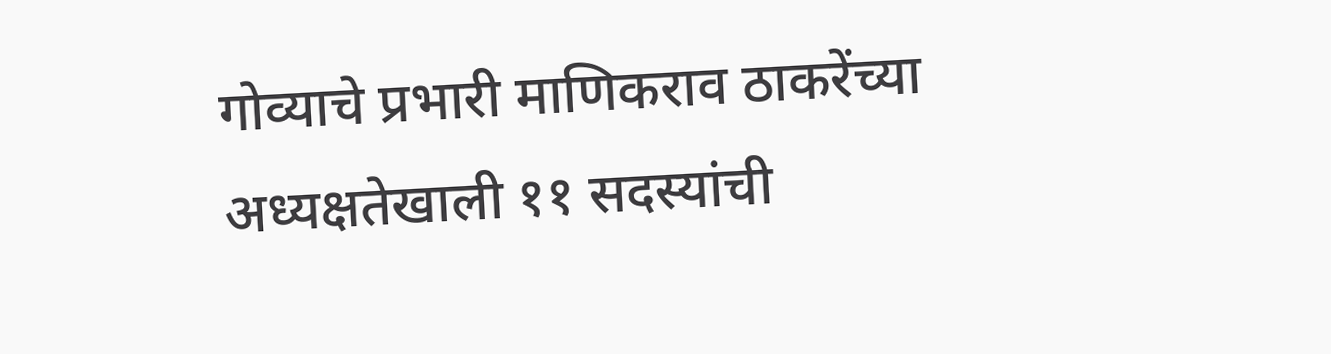गोव्याचे प्रभारी माणिकराव ठाकरेंच्या अध्यक्षतेखाली ११ सदस्यांची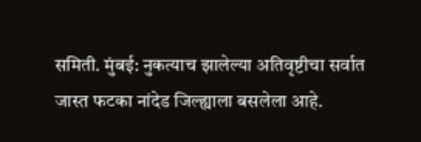समिती. मुंबई: नुकत्याच झालेल्या अतिवृष्टीचा सर्वात जास्त फटका नांदेड जिल्ह्याला बसलेला आहे.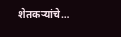शेतकऱ्यांचे…